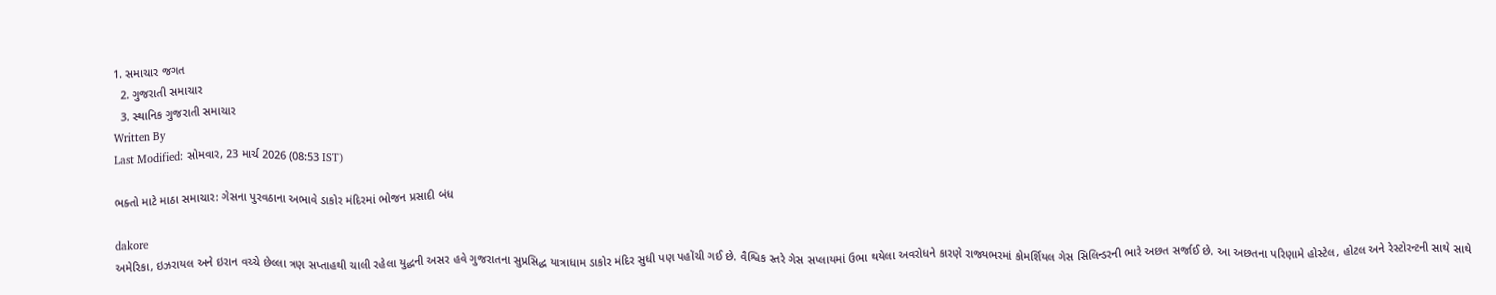1. સમાચાર જગત
  2. ગુજરાતી સમાચાર
  3. સ્થાનિક ગુજરાતી સમાચાર
Written By
Last Modified: સોમવાર, 23 માર્ચ 2026 (08:53 IST)

ભક્તો માટે માઠા સમાચાર: ગેસના પુરવઠાના અભાવે ડાકોર મંદિરમાં ભોજન પ્રસાદી બંધ

dakore
અમેરિકા, ઇઝરાયલ અને ઇરાન વચ્ચે છેલ્લા ત્રણ સપ્તાહથી ચાલી રહેલા યુદ્ધની અસર હવે ગુજરાતના સુપ્રસિદ્ધ યાત્રાધામ ડાકોર મંદિર સુધી પણ પહોંચી ગઈ છે. વૈશ્વિક સ્તરે ગેસ સપ્લાયમાં ઉભા થયેલા અવરોધને કારણે રાજ્યભરમાં કોમર્શિયલ ગેસ સિલિન્ડરની ભારે અછત સર્જાઈ છે. આ અછતના પરિણામે હોસ્ટેલ, હોટલ અને રેસ્ટોરન્ટની સાથે સાથે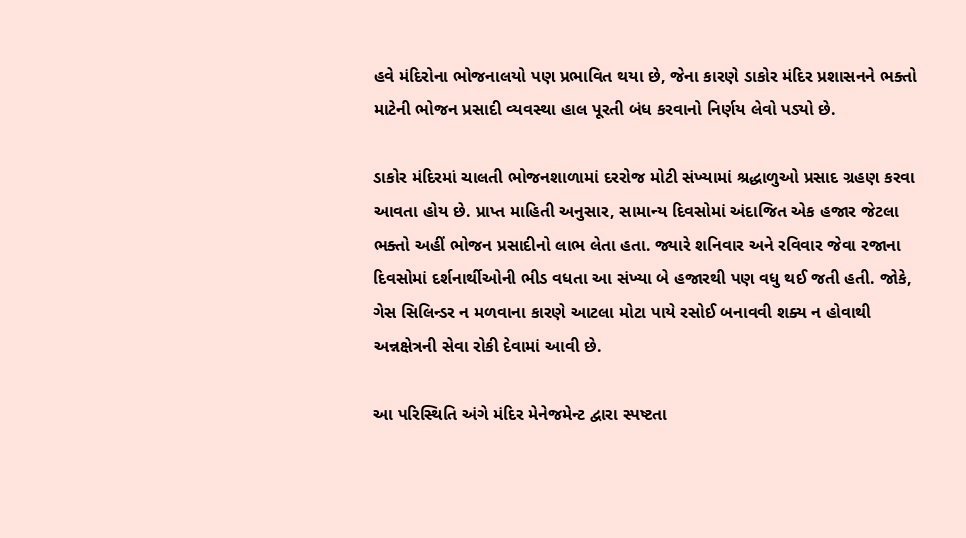હવે મંદિરોના ભોજનાલયો પણ પ્રભાવિત થયા છે, જેના કારણે ડાકોર મંદિર પ્રશાસનને ભક્તો માટેની ભોજન પ્રસાદી વ્યવસ્થા હાલ પૂરતી બંધ કરવાનો નિર્ણય લેવો પડ્યો છે.

ડાકોર મંદિરમાં ચાલતી ભોજનશાળામાં દરરોજ મોટી સંખ્યામાં શ્રદ્ધાળુઓ પ્રસાદ ગ્રહણ કરવા આવતા હોય છે. પ્રાપ્ત માહિતી અનુસાર, સામાન્ય દિવસોમાં અંદાજિત એક હજાર જેટલા ભક્તો અહીં ભોજન પ્રસાદીનો લાભ લેતા હતા. જ્યારે શનિવાર અને રવિવાર જેવા રજાના દિવસોમાં દર્શનાર્થીઓની ભીડ વધતા આ સંખ્યા બે હજારથી પણ વધુ થઈ જતી હતી. જોકે, ગેસ સિલિન્ડર ન મળવાના કારણે આટલા મોટા પાયે રસોઈ બનાવવી શક્ય ન હોવાથી અન્નક્ષેત્રની સેવા રોકી દેવામાં આવી છે.

આ પરિસ્થિતિ અંગે મંદિર મેનેજમેન્ટ દ્વારા સ્પષ્ટતા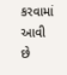કરવામાં આવી છે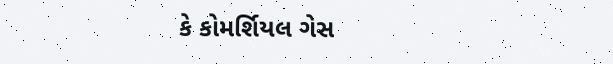કે કોમર્શિયલ ગેસ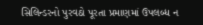સિલિન્ડરનો પુરવઠો પૂરતા પ્રમાણમાં ઉપલબ્ધ ન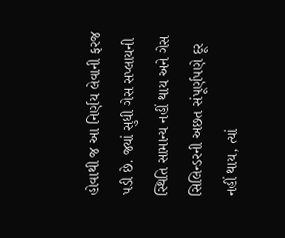હોવાથી જ આ નિર્ણય લેવાની ફરજ પડી છે. જ્યાં સુધી ગેસ સપ્લાયની સ્થિતિ સામાન્ય નહીં થાય અને ગેસ સિલિન્ડરની અછત સંપૂર્ણપણે દૂર નહીં થાય, ત્યાં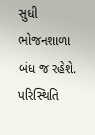સુધી ભોજનશાળા બંધ જ રહેશે. પરિસ્થિતિ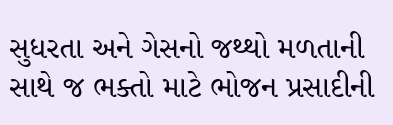સુધરતા અને ગેસનો જથ્થો મળતાની સાથે જ ભક્તો માટે ભોજન પ્રસાદીની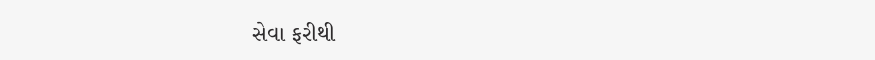સેવા ફરીથી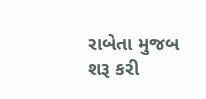રાબેતા મુજબ શરૂ કરી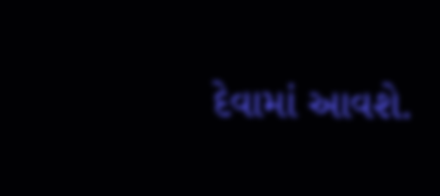દેવામાં આવશે.